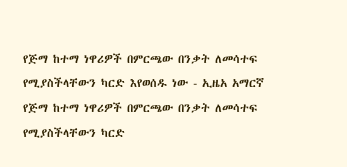የጅማ ከተማ ነዋሪዎች በምርጫው በንቃት ለመሳተፍ የሚያስችላቸውን ካርድ እየወሰዱ ነው - ኢዜአ አማርኛ
የጅማ ከተማ ነዋሪዎች በምርጫው በንቃት ለመሳተፍ የሚያስችላቸውን ካርድ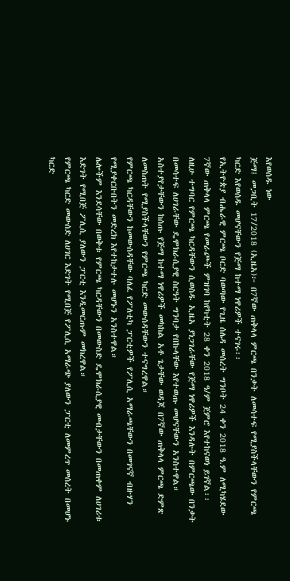እየወሰዱ ነው
ጅማ፤ መጋቢት 17/2018 (ኢዜአ)፦ በ7ኛው ጠቅላላ ምርጫ በንቃት ለመሳተፍ የሚያስችላቸውን የምርጫ ካርድ እየወሰዱ መሆናቸውን የጅማ ከተማ ነዋሪዎች ተናገሩ፡፡
የኢትዮጵያ ብሔራዊ ምርጫ ቦርድ ባወጣው የጊዜ ሰሌዳ መሰረት ግንቦት 24 ቀን 2018 ዓ.ም ለሚካሄደው 7ኛው ጠቅላላ ምርጫ የመራጮች ምዝገባ ከየካቲት 28 ቀን 2018 ዓ/ም ጀምሮ እየተከናወነ ይገኛል፡፡
ለዚሁ ተግባር የምርጫ ካርዳቸውን ሲወስዱ ኢዜአ ያነጋገራቸው የጅማ ነዋሪዎች እንዳሉት በምርጫው በንቃት በመሳተፍ ለሀገራቸው ዴሞክራሲያዊ ስርዓት ግንባታ የበኩላቸው እየተወጡ መሆናቸውን አንስተዋል።
አስተያየታቸውን ከሰጡ የጅማ ከተማ ነዋሪዎች መካከል አቶ ጌታቸው ወዳጆ በ7ኛው ጠቅላላ ምርጫ ድምጽ ለመስጠት የሚያስችላቸውን የምርጫ ካርድ መውሰዳቸውን ተናግረዋል።
የምርጫ ካርዳቸውን ከመውሰዳቸው ባለፈ የፖለቲካ ፓርቲዎች የፖሊሲ አማራጫቸውን በመገናኛ ብዙሃን የሚያቀርቡበትን መድረክ እየተከታተሉ መሆኑን አንስተዋል።
ሌሎችም እንደሳቸው በወቅቱ የምርጫ ካርዳቸውን በመውስድ ዴሞክራሲያዊ መብታቸውን በመጠቀም ለሀገሪቱ እድገት የሚበጅ ፖሊሲ ያለውን ፓርቲ እንዲመርጡም መክረዋል።
የምርጫ ካርድ መውሰድ ለሀገር እድገት የሚበጅ የፖሊሲ አማራጭ ያለውን ፓርቲ ለመምረጥ መሰረት በመሆኑ ካርድ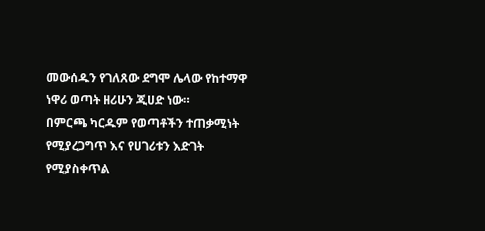መውሰዱን የገለጸው ደግሞ ሌላው የከተማዋ ነዋሪ ወጣት ዘሪሁን ጂሀድ ነው።
በምርጫ ካርዱም የወጣቶችን ተጠቃሚነት የሚያረጋግጥ እና የሀገሪቱን እድገት የሚያስቀጥል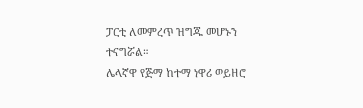ፓርቲ ለመምረጥ ዝግጁ መሆኑን ተናግሯል።
ሌላኛዋ የጅማ ከተማ ነዋሪ ወይዘሮ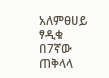አለምፀሀይ ፃዲቁ በ7ኛው ጠቅላላ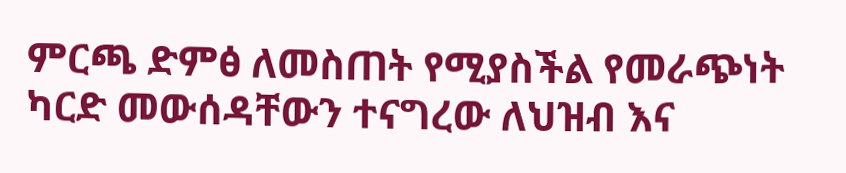ምርጫ ድምፅ ለመስጠት የሚያስችል የመራጭነት ካርድ መውሰዳቸውን ተናግረው ለህዝብ እና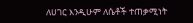ለሀገር እንዲሁም ለሴቶች ተጠቃሚነት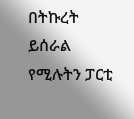በትኩረት ይሰራል የሚሉትን ፓርቲ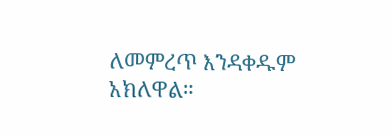ለመምረጥ እንዳቀዱም አክለዋል።